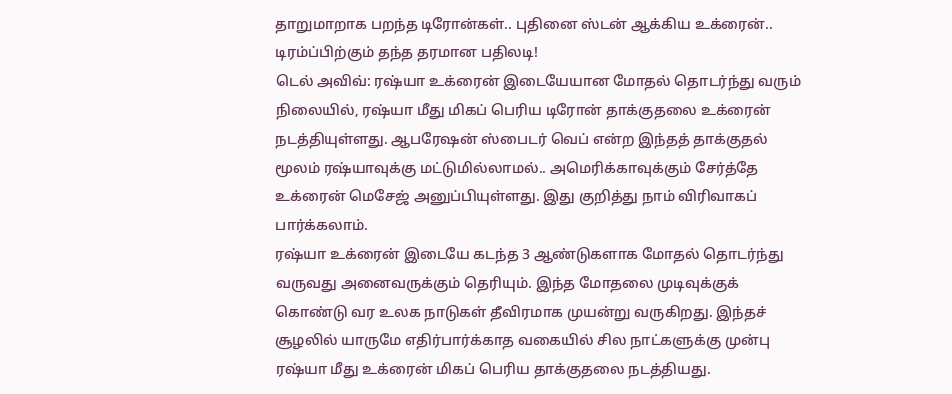தாறுமாறாக பறந்த டிரோன்கள்.. புதினை ஸ்டன் ஆக்கிய உக்ரைன்.. டிரம்ப்பிற்கும் தந்த தரமான பதிலடி!
டெல் அவிவ்: ரஷ்யா உக்ரைன் இடையேயான மோதல் தொடர்ந்து வரும் நிலையில், ரஷ்யா மீது மிகப் பெரிய டிரோன் தாக்குதலை உக்ரைன் நடத்தியுள்ளது. ஆபரேஷன் ஸ்பைடர் வெப் என்ற இந்தத் தாக்குதல் மூலம் ரஷ்யாவுக்கு மட்டுமில்லாமல்.. அமெரிக்காவுக்கும் சேர்த்தே உக்ரைன் மெசேஜ் அனுப்பியுள்ளது. இது குறித்து நாம் விரிவாகப் பார்க்கலாம்.
ரஷ்யா உக்ரைன் இடையே கடந்த 3 ஆண்டுகளாக மோதல் தொடர்ந்து வருவது அனைவருக்கும் தெரியும். இந்த மோதலை முடிவுக்குக் கொண்டு வர உலக நாடுகள் தீவிரமாக முயன்று வருகிறது. இந்தச் சூழலில் யாருமே எதிர்பார்க்காத வகையில் சில நாட்களுக்கு முன்பு ரஷ்யா மீது உக்ரைன் மிகப் பெரிய தாக்குதலை நடத்தியது.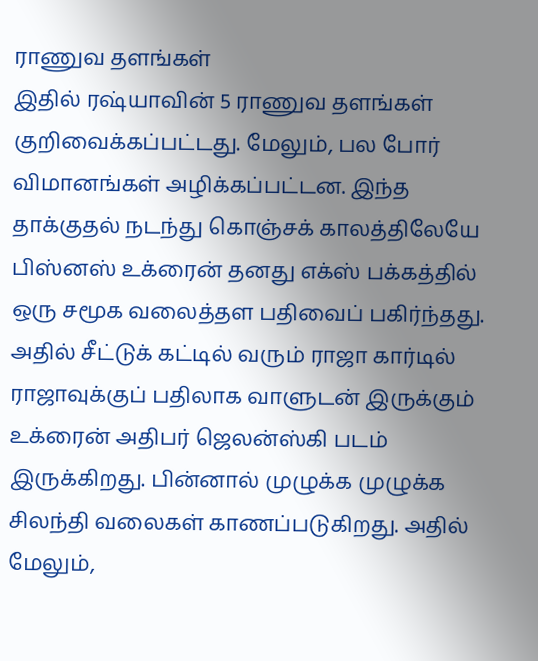ராணுவ தளங்கள்
இதில் ரஷ்யாவின் 5 ராணுவ தளங்கள் குறிவைக்கப்பட்டது. மேலும், பல போர் விமானங்கள் அழிக்கப்பட்டன. இந்த தாக்குதல் நடந்து கொஞ்சக் காலத்திலேயே பிஸ்னஸ் உக்ரைன் தனது எக்ஸ் பக்கத்தில் ஒரு சமூக வலைத்தள பதிவைப் பகிர்ந்தது. அதில் சீட்டுக் கட்டில் வரும் ராஜா கார்டில் ராஜாவுக்குப் பதிலாக வாளுடன் இருக்கும் உக்ரைன் அதிபர் ஜெலன்ஸ்கி படம் இருக்கிறது. பின்னால் முழுக்க முழுக்க சிலந்தி வலைகள் காணப்படுகிறது. அதில் மேலும்,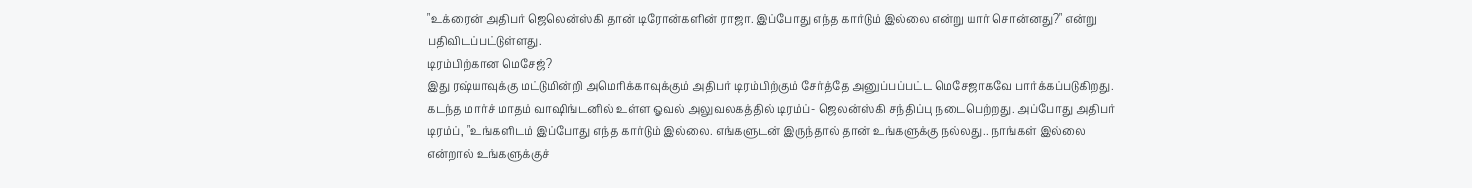"உக்ரைன் அதிபர் ஜெலென்ஸ்கி தான் டிரோன்களின் ராஜா. இப்போது எந்த கார்டும் இல்லை என்று யார் சொன்னது?" என்று பதிவிடப்பட்டுள்ளது.
டிரம்பிற்கான மெசேஜ்?
இது ரஷ்யாவுக்கு மட்டுமின்றி அமெரிக்காவுக்கும் அதிபர் டிரம்பிற்கும் சேர்த்தே அனுப்பப்பட்ட மெசேஜாகவே பார்க்கப்படுகிறது. கடந்த மார்ச் மாதம் வாஷிங்டனில் உள்ள ஓவல் அலுவலகத்தில் டிரம்ப்- ஜெலன்ஸ்கி சந்திப்பு நடைபெற்றது. அப்போது அதிபர் டிரம்ப், "உங்களிடம் இப்போது எந்த கார்டும் இல்லை. எங்களுடன் இருந்தால் தான் உங்களுக்கு நல்லது.. நாங்கள் இல்லை என்றால் உங்களுக்குச்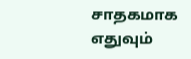சாதகமாக எதுவும்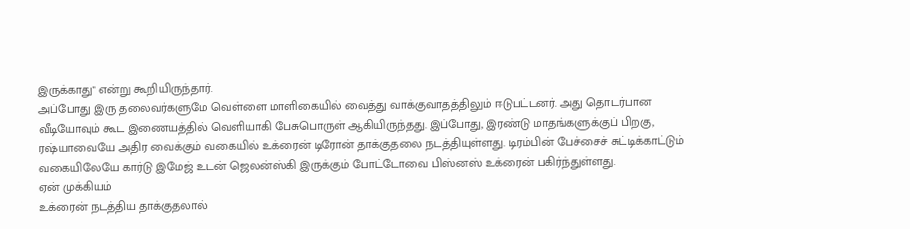இருக்காது" என்று கூறியிருந்தார்.
அப்போது இரு தலைவர்களுமே வெள்ளை மாளிகையில் வைத்து வாக்குவாதத்திலும் ஈடுபட்டனர். அது தொடர்பான வீடியோவும் கூட இணையத்தில் வெளியாகி பேசுபொருள் ஆகியிருந்தது. இப்போது, இரண்டு மாதங்களுக்குப் பிறகு, ரஷ்யாவையே அதிர வைக்கும் வகையில் உக்ரைன் டிரோன் தாக்குதலை நடத்தியுள்ளது. டிரம்பின் பேச்சைச் சுட்டிக்காட்டும் வகையிலேயே கார்டு இமேஜ் உடன் ஜெலன்ஸ்கி இருக்கும் போட்டோவை பிஸ்னஸ் உக்ரைன் பகிர்ந்துள்ளது.
ஏன் முக்கியம்
உக்ரைன் நடத்திய தாக்குதலால்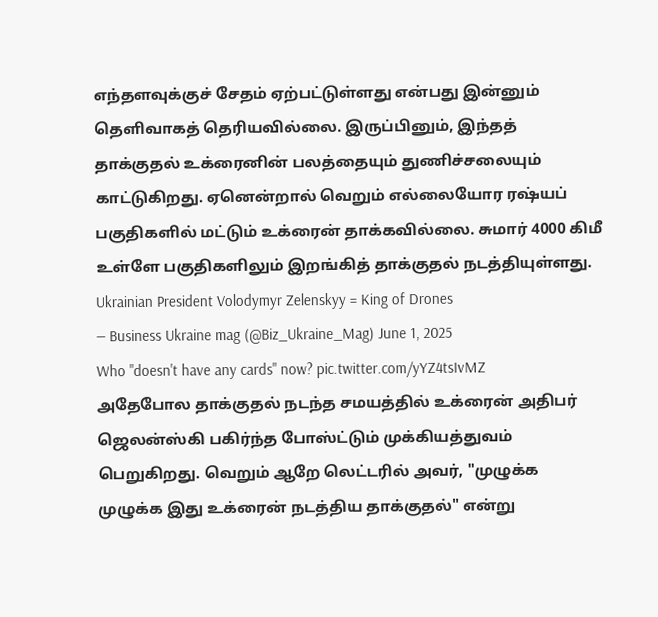எந்தளவுக்குச் சேதம் ஏற்பட்டுள்ளது என்பது இன்னும் தெளிவாகத் தெரியவில்லை. இருப்பினும், இந்தத் தாக்குதல் உக்ரைனின் பலத்தையும் துணிச்சலையும் காட்டுகிறது. ஏனென்றால் வெறும் எல்லையோர ரஷ்யப் பகுதிகளில் மட்டும் உக்ரைன் தாக்கவில்லை. சுமார் 4000 கிமீ உள்ளே பகுதிகளிலும் இறங்கித் தாக்குதல் நடத்தியுள்ளது.
Ukrainian President Volodymyr Zelenskyy = King of Drones
— Business Ukraine mag (@Biz_Ukraine_Mag) June 1, 2025
Who "doesn't have any cards" now? pic.twitter.com/yYZ4tsIvMZ
அதேபோல தாக்குதல் நடந்த சமயத்தில் உக்ரைன் அதிபர் ஜெலன்ஸ்கி பகிர்ந்த போஸ்ட்டும் முக்கியத்துவம் பெறுகிறது. வெறும் ஆறே லெட்டரில் அவர், "முழுக்க முழுக்க இது உக்ரைன் நடத்திய தாக்குதல்" என்று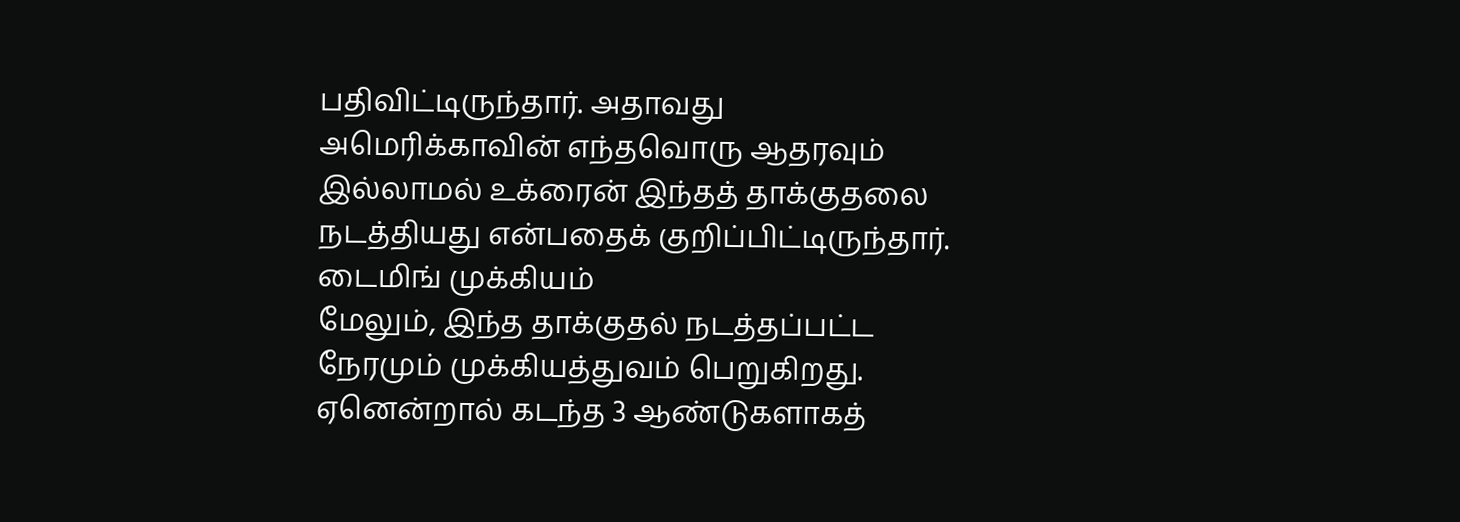பதிவிட்டிருந்தார். அதாவது அமெரிக்காவின் எந்தவொரு ஆதரவும் இல்லாமல் உக்ரைன் இந்தத் தாக்குதலை நடத்தியது என்பதைக் குறிப்பிட்டிருந்தார்.
டைமிங் முக்கியம்
மேலும், இந்த தாக்குதல் நடத்தப்பட்ட நேரமும் முக்கியத்துவம் பெறுகிறது. ஏனென்றால் கடந்த 3 ஆண்டுகளாகத்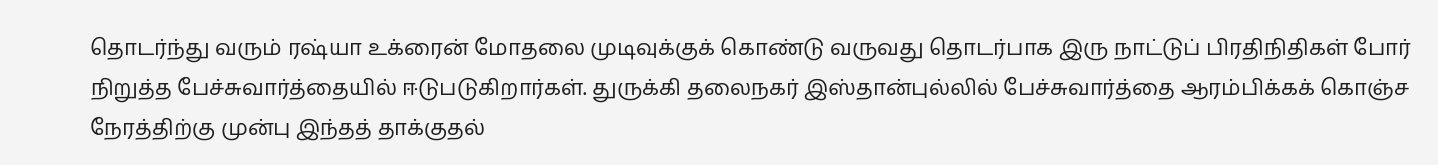தொடர்ந்து வரும் ரஷ்யா உக்ரைன் மோதலை முடிவுக்குக் கொண்டு வருவது தொடர்பாக இரு நாட்டுப் பிரதிநிதிகள் போர் நிறுத்த பேச்சுவார்த்தையில் ஈடுபடுகிறார்கள். துருக்கி தலைநகர் இஸ்தான்புல்லில் பேச்சுவார்த்தை ஆரம்பிக்கக் கொஞ்ச நேரத்திற்கு முன்பு இந்தத் தாக்குதல்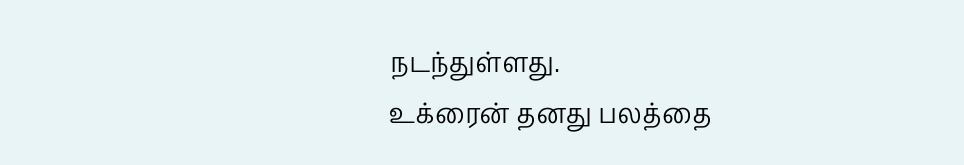நடந்துள்ளது.
உக்ரைன் தனது பலத்தை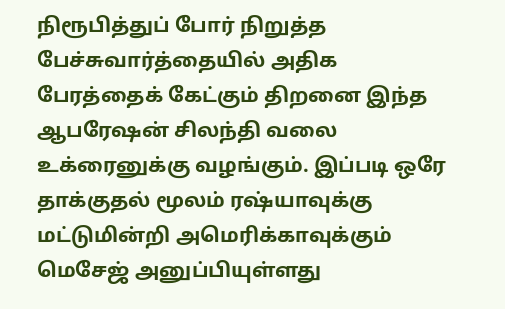நிரூபித்துப் போர் நிறுத்த பேச்சுவார்த்தையில் அதிக பேரத்தைக் கேட்கும் திறனை இந்த ஆபரேஷன் சிலந்தி வலை உக்ரைனுக்கு வழங்கும். இப்படி ஒரே தாக்குதல் மூலம் ரஷ்யாவுக்கு மட்டுமின்றி அமெரிக்காவுக்கும் மெசேஜ் அனுப்பியுள்ளது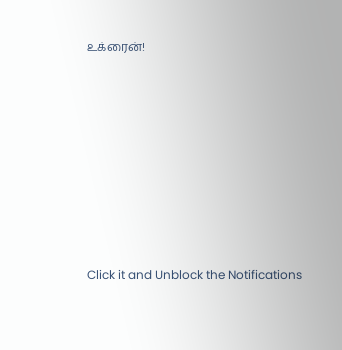உக்ரைன்!












Click it and Unblock the Notifications